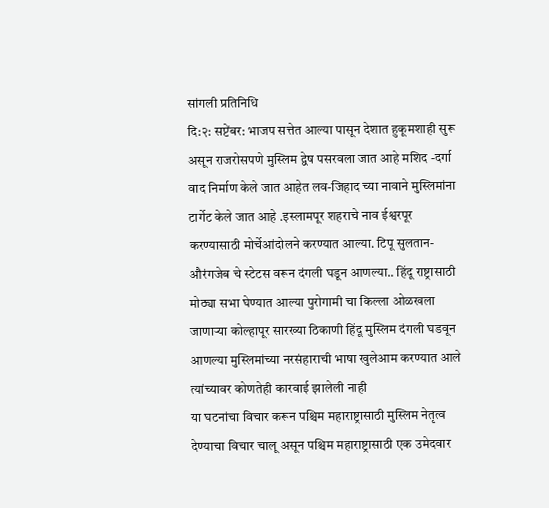सांगली प्रतिनिधि
दि:२: सप्टेंबर: भाजप सत्तेत आल्या पासून देशात हुकूमशाही सुरू असून राजरोसपणे मुस्लिम द्वेष पसरवला जात आहे मशिद -दर्गा वाद निर्माण केले जात आहेत लव-जिहाद च्या नावाने मुस्लिमांना टार्गेट केले जात आहे .इस्लामपूर शहराचे नाव ईश्वरपूर करण्यासाठी मोर्चेआंदोलने करण्यात आल्या. टिपू सुलतान- औरंगजेब चे स्टेटस वरून दंगली घडून आणल्या.. हिंदू राष्ट्रासाठी मोठ्या सभा घेण्यात आल्या पुरोगामी चा किल्ला ओळखला जाणाऱ्या कोल्हापूर सारख्या ठिकाणी हिंदू मुस्लिम दंगली घडवून आणल्या मुस्लिमांच्या नरसंहाराची भाषा खुलेआम करण्यात आले त्यांच्यावर कोणतेही कारवाई झालेली नाही
या घटनांचा विचार करून पश्चिम महाराष्ट्रासाठी मुस्लिम नेतृत्व देण्याचा विचार चालू असून पश्चिम महाराष्ट्रासाठी एक उमेदवार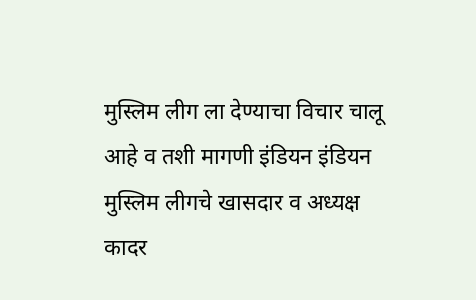मुस्लिम लीग ला देण्याचा विचार चालू आहे व तशी मागणी इंडियन इंडियन मुस्लिम लीगचे खासदार व अध्यक्ष कादर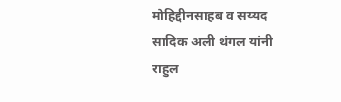मोहिद्दीनसाहब व सय्यद सादिक अली थंगल यांनी राहुल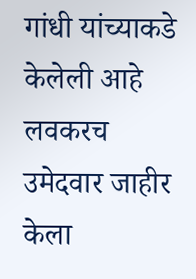गांधी यांच्याकडे केलेली आहे लवकरच उमेदवार जाहीर केला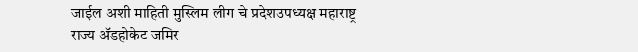जाईल अशी माहिती मुस्लिम लीग चे प्रदेशउपध्यक्ष महाराष्ट्र राज्य ॲडहोकेट जमिर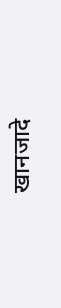खानजादे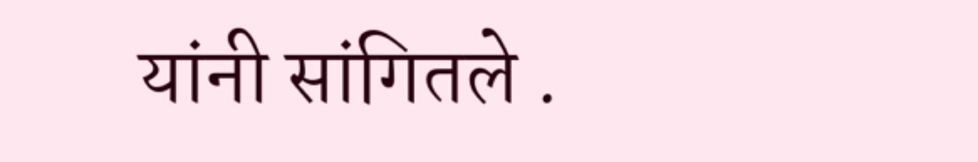यांनी सांगितले .